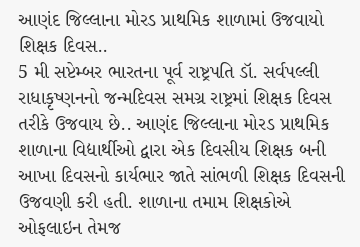આણંદ જિલ્લાના મોરડ પ્રાથમિક શાળામાં ઉજવાયો શિક્ષક દિવસ..
5 મી સપ્ટેમ્બર ભારતના પૂર્વ રાષ્ટ્રપતિ ડૉ. સર્વપલ્લી રાધાકૃષ્ણનનો જન્મદિવસ સમગ્ર રાષ્ટ્રમાં શિક્ષક દિવસ તરીકે ઉજવાય છે.. આણંદ જિલ્લાના મોરડ પ્રાથમિક શાળાના વિદ્યાર્થીઓ દ્વારા એક દિવસીય શિક્ષક બની આખા દિવસનો કાર્યભાર જાતે સાંભળી શિક્ષક દિવસની ઉજવણી કરી હતી. શાળાના તમામ શિક્ષકોએ ઓફલાઇન તેમજ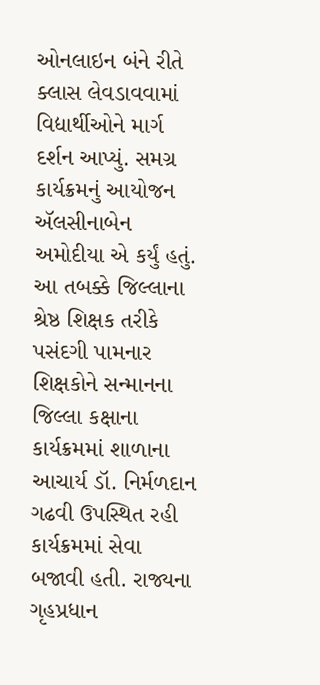ઓનલાઇન બંને રીતે ક્લાસ લેવડાવવામાં વિદ્યાર્થીઓને માર્ગ દર્શન આપ્યું. સમગ્ર કાર્યક્રમનું આયોજન ઍલસીનાબેન અમોદીયા એ કર્યું હતું. આ તબક્કે જિલ્લાના શ્રેષ્ઠ શિક્ષક તરીકે પસંદગી પામનાર શિક્ષકોને સન્માનના જિલ્લા કક્ષાના કાર્યક્રમમાં શાળાના આચાર્ય ડૉ. નિર્મળદાન ગઢવી ઉપસ્થિત રહી કાર્યક્રમમાં સેવા બજાવી હતી. રાજ્યના ગૃહપ્રધાન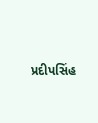પ્રદીપસિંહ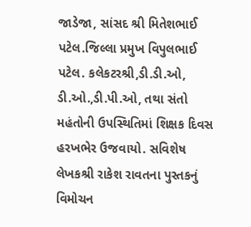જાડેજા, સાંસદ શ્રી મિતેશભાઈ પટેલ.જિલ્લા પ્રમુખ વિપુલભાઈ પટેલ. કલેકટરશ્રી,ડી.ડી.ઓ, ડી.ઓ.,ડી.પી.ઓ, તથા સંતો મહંતોની ઉપસ્થિતિમાં શિક્ષક દિવસ હરખભેર ઉજવાયો. સવિશેષ લેખકશ્રી રાકેશ રાવતના પુસ્તકનું વિમોચન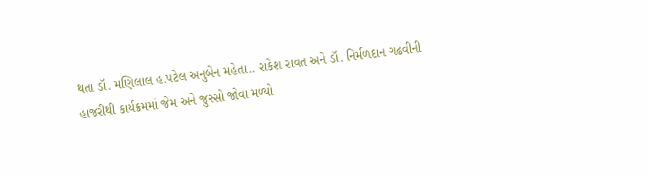થતા ડૉ. મણિલાલ હ.પટેલ અનુબેન મહેતા.. રાકેશ રાવત અને ડૉ. નિર્મળદાન ગઢવીની હાજરીથી કાર્યક્રમમાં જેમ અને જુસ્સો જોવા મળ્યો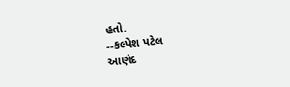હતો.
--કલ્પેશ પટેલ
આણંદ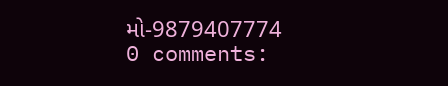મો-9879407774
0 comments: